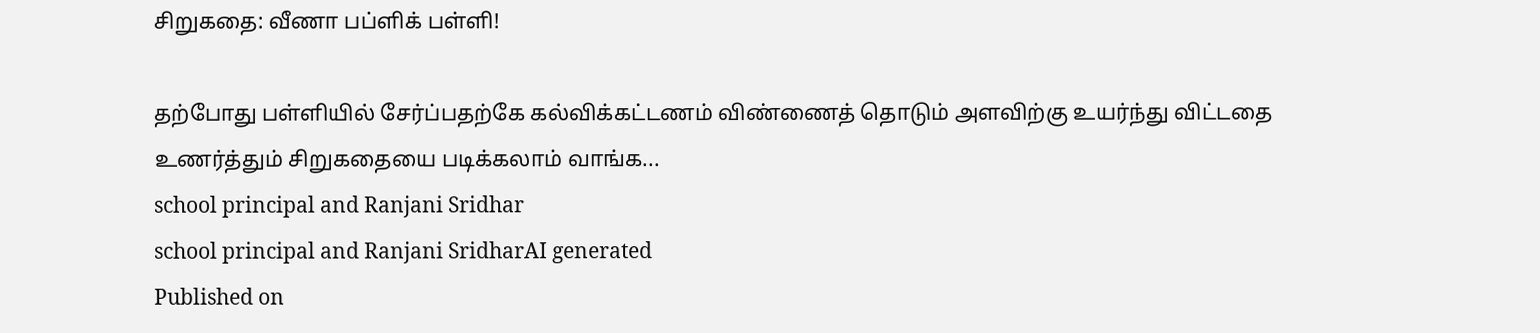சிறுகதை: வீணா பப்ளிக் பள்ளி!

தற்போது பள்ளியில் சேர்ப்பதற்கே கல்விக்கட்டணம் விண்ணைத் தொடும் அளவிற்கு உயர்ந்து விட்டதை உணர்த்தும் சிறுகதையை படிக்கலாம் வாங்க...
school principal and Ranjani Sridhar
school principal and Ranjani SridharAI generated
Published on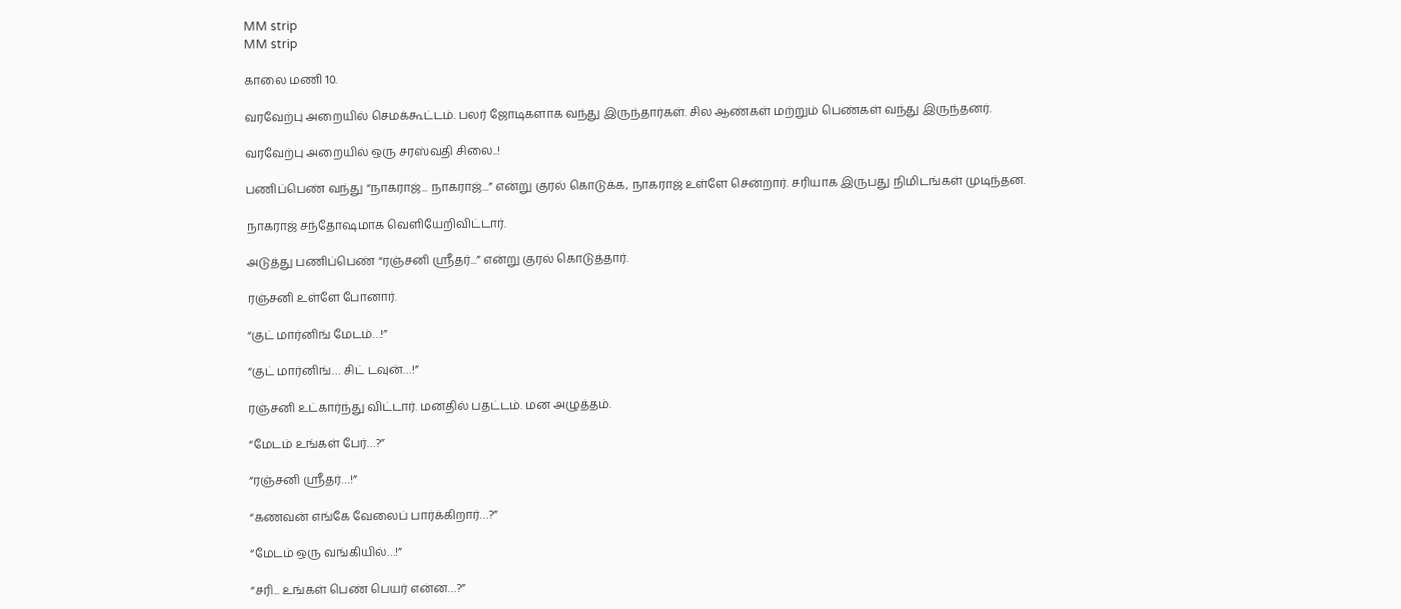MM strip
MM strip

காலை மணி 10.

வரவேற்பு அறையில் செமக்கூட்டம். பலர் ஜோடிகளாக வந்து இருந்தார்கள். சில ஆண்கள் மற்றும் பெண்கள் வந்து இருந்தனர்.

வரவேற்பு அறையில் ஒரு சரஸ்வதி சிலை..!

பணிப்பெண் வந்து “நாகராஜ்... நாகராஜ்...” என்று குரல் கொடுக்க, நாகராஜ் உள்ளே சென்றார். சரியாக இருபது நிமிடங்கள் முடிந்தன.

நாகராஜ் சந்தோஷமாக வெளியேறிவிட்டார்.

அடுத்து பணிப்பெண் “ரஞ்சனி ஸ்ரீதர்...” என்று குரல் கொடுத்தார்.

ரஞ்சனி உள்ளே போனார்.

“குட் மார்னிங் மேடம்…!”

“குட் மார்னிங்… சிட் டவுன்…!”

ரஞ்சனி உட்கார்ந்து விட்டார். மனதில் பதட்டம். மன அழுத்தம்.

“மேடம் உங்கள் பேர்…?”

“ரஞ்சனி ஸ்ரீதர்…!”

“கணவன் எங்கே வேலைப் பார்க்கிறார்…?”

“மேடம் ஒரு வங்கியில்…!”

“சரி... உங்கள் பெண் பெயர் என்ன…?”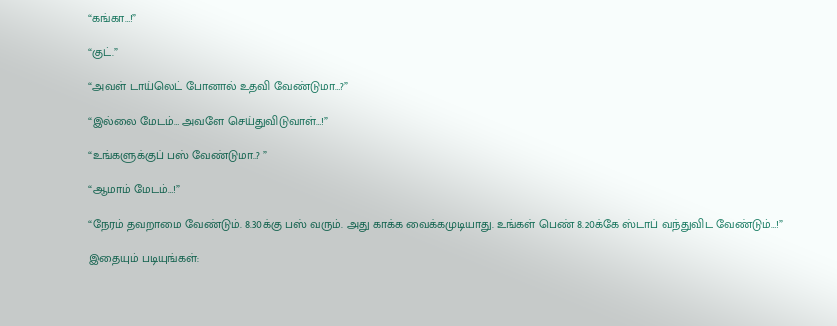“கங்கா…!”

“குட்.”

“அவள் டாய்லெட் போனால் உதவி வேண்டுமா…?”

“இல்லை மேடம்… அவளே செய்துவிடுவாள்…!”

“உங்களுக்குப் பஸ் வேண்டுமா..? ”

“ஆமாம் மேடம்…!”

“நேரம் தவறாமை வேண்டும். 8.30க்கு பஸ் வரும். அது காக்க வைக்கமுடியாது. உங்கள் பெண் 8.20க்கே ஸ்டாப் வந்துவிட வேண்டும்…!”

இதையும் படியுங்கள்: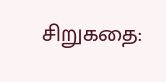சிறுகதை: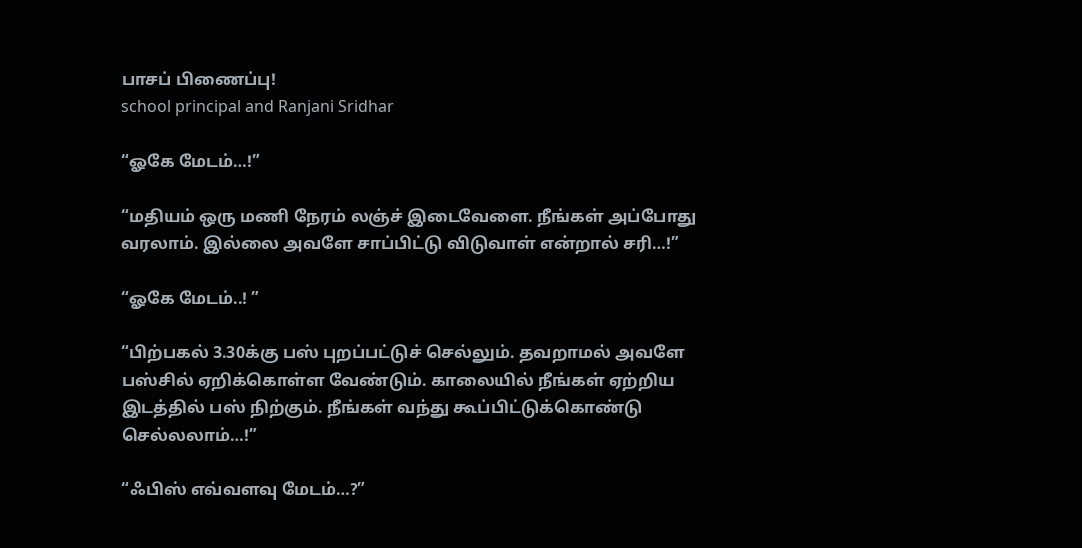பாசப் பிணைப்பு!
school principal and Ranjani Sridhar

“ஓகே மேடம்…!”

“மதியம் ஒரு மணி நேரம் லஞ்ச் இடைவேளை. நீங்கள் அப்போது வரலாம். இல்லை அவளே சாப்பிட்டு விடுவாள் என்றால் சரி…!”

“ஓகே மேடம்..! ”

“பிற்பகல் 3.30க்கு பஸ் புறப்பட்டுச் செல்லும். தவறாமல் அவளே பஸ்சில் ஏறிக்கொள்ள வேண்டும். காலையில் நீங்கள் ஏற்றிய இடத்தில் பஸ் நிற்கும். நீங்கள் வந்து கூப்பிட்டுக்கொண்டு செல்லலாம்…!”

“ஃபிஸ் எவ்வளவு மேடம்…?”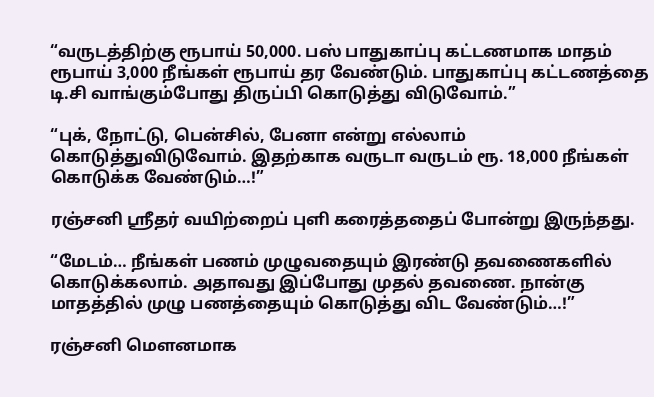“வருடத்திற்கு ரூபாய் 50,000. பஸ் பாதுகாப்பு கட்டணமாக மாதம் ரூபாய் 3,000 நீங்கள் ரூபாய் தர வேண்டும். பாதுகாப்பு கட்டணத்தை டி.சி வாங்கும்போது திருப்பி கொடுத்து விடுவோம்.”

“புக், நோட்டு, பென்சில், பேனா என்று எல்லாம் கொடுத்துவிடுவோம். இதற்காக வருடா வருடம் ரூ. 18,000 நீங்கள் கொடுக்க வேண்டும்…!”

ரஞ்சனி ஸ்ரீதர் வயிற்றைப் புளி கரைத்ததைப் போன்று இருந்தது.

“மேடம்… நீங்கள் பணம் முழுவதையும் இரண்டு தவணைகளில் கொடுக்கலாம். அதாவது இப்போது முதல் தவணை. நான்கு மாதத்தில் முழு பணத்தையும் கொடுத்து விட வேண்டும்…!”

ரஞ்சனி மெளனமாக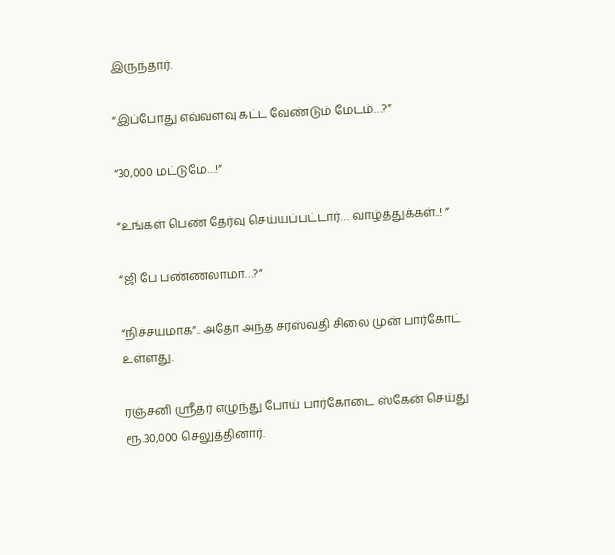இருந்தார்.

“இப்போது எவ்வளவு கட்ட வேண்டும் மேடம்…?”

“30,000 மட்டுமே…!”

“உங்கள் பெண் தேர்வு செய்யப்பட்டார்… வாழ்த்துக்கள்..! ”

“ஜி பே பண்ணலாமா…?”

“நிச்சயமாக”.. அதோ அந்த சரஸ்வதி சிலை முன் பார்கோட் உள்ளது.

ரஞ்சனி ஸ்ரீதர் எழுந்து போய் பார்கோடை ஸ்கேன் செய்து ரூ.30,000 செலுத்தினார்.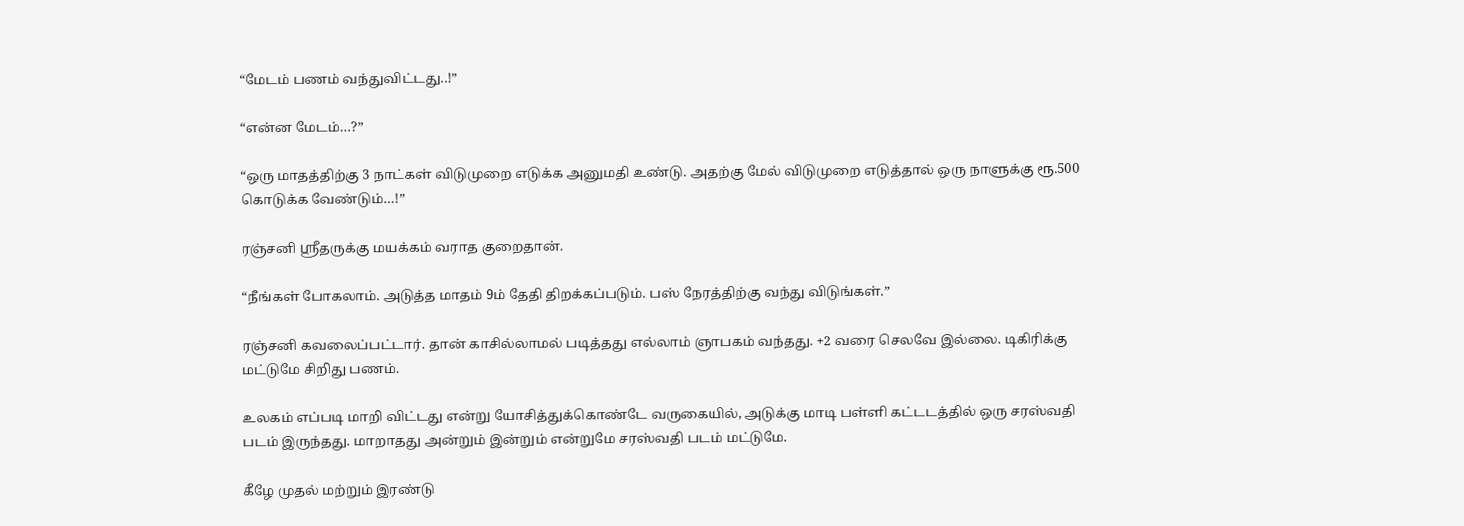“மேடம் பணம் வந்துவிட்டது..!”

“என்ன மேடம்…?”

“ஒரு மாதத்திற்கு 3 நாட்கள் விடுமுறை எடுக்க அனுமதி உண்டு. அதற்கு மேல் விடுமுறை எடுத்தால் ஒரு நாளுக்கு ரூ.500 கொடுக்க வேண்டும்…!”

ரஞ்சனி ஸ்ரீதருக்கு மயக்கம் வராத குறைதான்.

“நீங்கள் போகலாம். அடுத்த மாதம் 9ம் தேதி திறக்கப்படும். பஸ் நேரத்திற்கு வந்து விடுங்கள்.”

ரஞ்சனி கவலைப்பட்டார். தான் காசில்லாமல் படித்தது எல்லாம் ஞாபகம் வந்தது. +2 வரை செலவே இல்லை. டிகிரிக்கு மட்டுமே சிறிது பணம்.

உலகம் எப்படி மாறி விட்டது என்று யோசித்துக்கொண்டே வருகையில், அடுக்கு மாடி பள்ளி கட்டடத்தில் ஒரு சரஸ்வதி படம் இருந்தது. மாறாதது அன்றும் இன்றும் என்றுமே சரஸ்வதி படம் மட்டுமே.

கீழே முதல் மற்றும் இரண்டு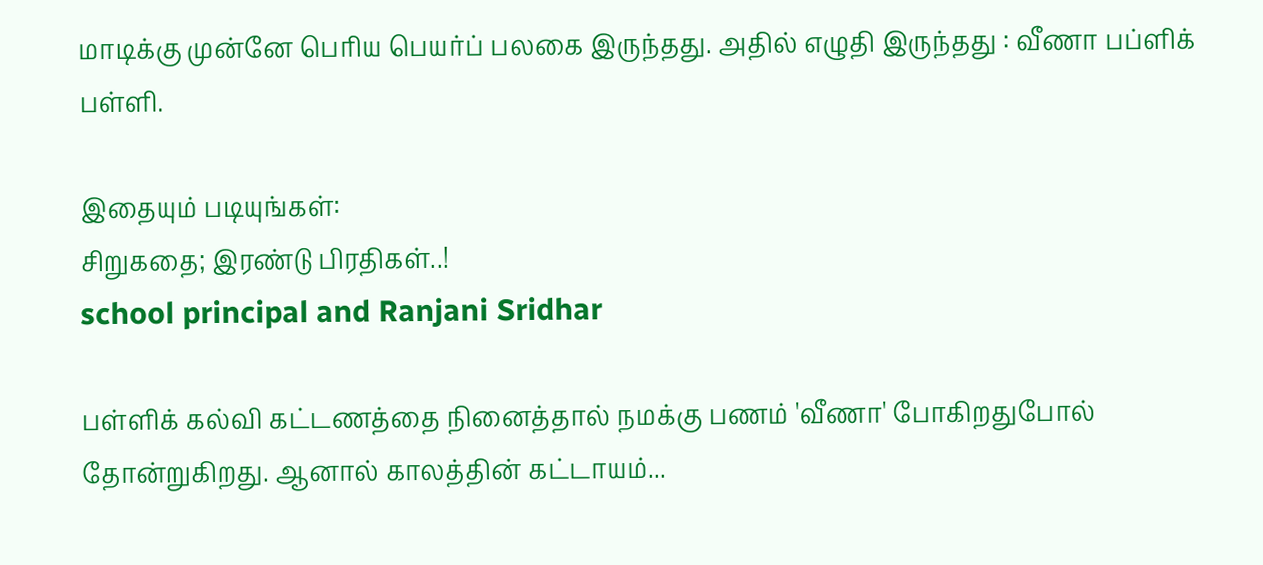மாடிக்கு முன்னே பெரிய பெயர்ப் பலகை இருந்தது. அதில் எழுதி இருந்தது : வீணா பப்ளிக் பள்ளி.

இதையும் படியுங்கள்:
சிறுகதை; இரண்டு பிரதிகள்..!
school principal and Ranjani Sridhar

பள்ளிக் கல்வி கட்டணத்தை நினைத்தால் நமக்கு பணம் 'வீணா' போகிறதுபோல் தோன்றுகிறது. ஆனால் காலத்தின் கட்டாயம்...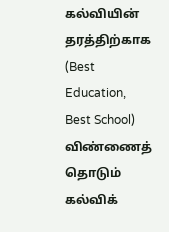கல்வியின் தரத்திற்காக (Best Education, Best School) விண்ணைத் தொடும் கல்விக்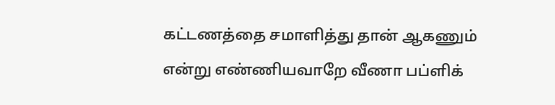கட்டணத்தை சமாளித்து தான் ஆகணும் என்று எண்ணியவாறே வீணா பப்ளிக்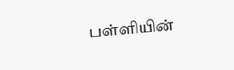பள்ளியின்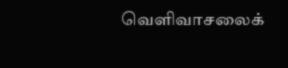வெளிவாசலைக்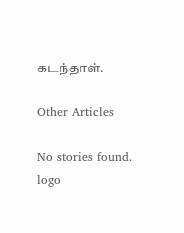கடந்தாள்.

Other Articles

No stories found.
logo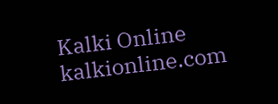Kalki Online
kalkionline.com